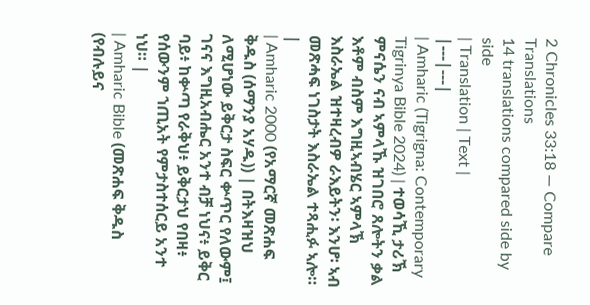2 Chronicles 33:18 — Compare Translations
14 translations compared side by side
| Translation | Text |
|---|---|
| Amharic (Tigrigna: Contemporary Tigrinya Bible 2024) | ተወሳኺ ታሪኽ ምናሴን ናብ ኣምላኹ ዝገበሮ ጸሎትን ቃል እቶም ብስም እግዚኣብሄር ኣምላኽ እስራኤል ዝተዛረብዎ ራእይትን፡ እንሆ፡ ኣብ መጽሓፍ ነገስታት እስራኤል ተጻሒፉ ኣሎ። |
| Amharic 2000 (የአማርኛ መጽሐፍ ቅዱስ (ሰማንያ አሃዱ)) | በትእዛዝህ ለሚሆነው ይቅርታ ስፍር ቍጥር የለውም፤ ገናና እግዚአብሔር አንተ ብቻ ነህና፥ ይቅር ባይ፥ ከቍጣ የራቅህ፥ ይቅርታህ የበዛ፥ የሰውንም ኀጢአት የምታስተሰርይ አንተ ነህ። |
| Amharic Bible (መጽሐፍ ቅዱስ (የብሉይና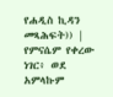የሐዲስ ኪዳን መጻሕፍት)) | የምናሴም የቀረው ነገር፥ ወደ አምላኩም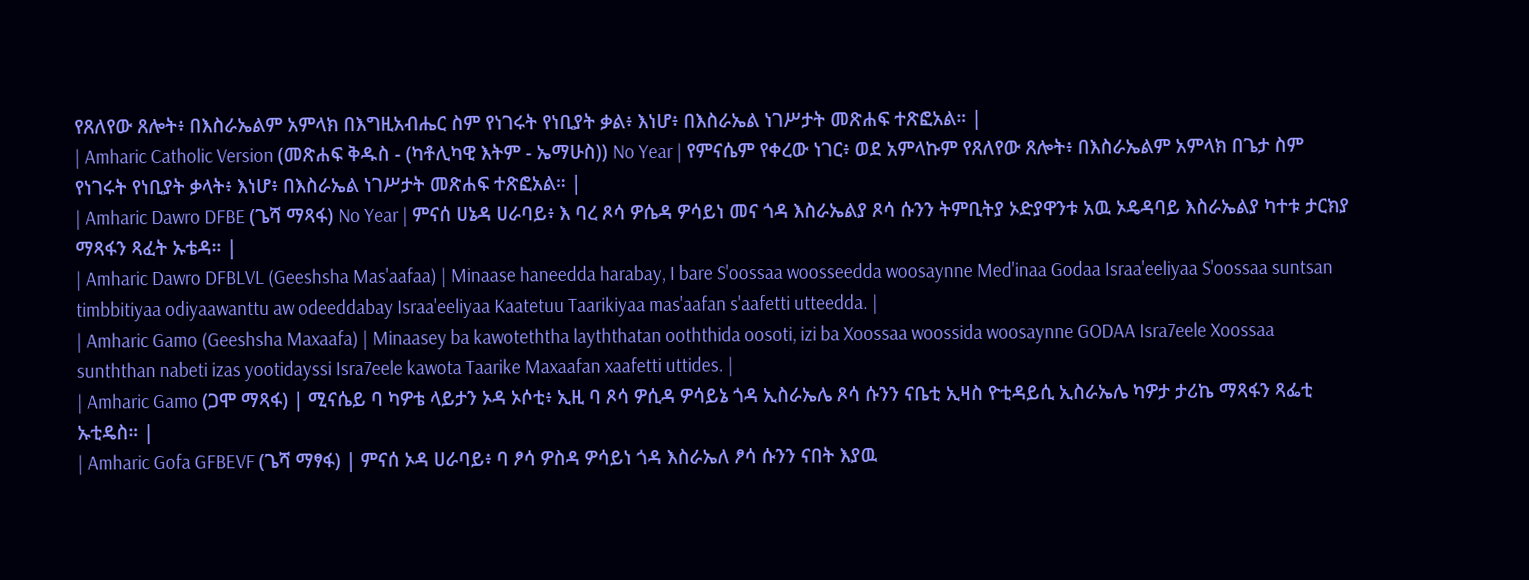የጸለየው ጸሎት፥ በእስራኤልም አምላክ በእግዚአብሔር ስም የነገሩት የነቢያት ቃል፥ እነሆ፥ በእስራኤል ነገሥታት መጽሐፍ ተጽፎአል። |
| Amharic Catholic Version (መጽሐፍ ቅዱስ - (ካቶሊካዊ እትም - ኤማሁስ)) No Year | የምናሴም የቀረው ነገር፥ ወደ አምላኩም የጸለየው ጸሎት፥ በእስራኤልም አምላክ በጌታ ስም የነገሩት የነቢያት ቃላት፥ እነሆ፥ በእስራኤል ነገሥታት መጽሐፍ ተጽፎአል። |
| Amharic Dawro DFBE (ጌሻ ማጻፋ) No Year | ምናሰ ሀኔዳ ሀራባይ፥ እ ባረ ጾሳ ዎሴዳ ዎሳይነ መና ጎዳ እስራኤልያ ጾሳ ሱንን ትምቢትያ ኦድያዋንቱ አዉ ኦዴዳባይ እስራኤልያ ካተቱ ታርክያ ማጻፋን ጻፈት ኡቴዳ። |
| Amharic Dawro DFBLVL (Geeshsha Mas'aafaa) | Minaase haneedda harabay, I bare S'oossaa woosseedda woosaynne Med'inaa Godaa Israa'eeliyaa S'oossaa suntsan timbbitiyaa odiyaawanttu aw odeeddabay Israa'eeliyaa Kaatetuu Taarikiyaa mas'aafan s'aafetti utteedda. |
| Amharic Gamo (Geeshsha Maxaafa) | Minaasey ba kawoteththa layththatan ooththida oosoti, izi ba Xoossaa woossida woosaynne GODAA Isra7eele Xoossaa sunththan nabeti izas yootidayssi Isra7eele kawota Taarike Maxaafan xaafetti uttides. |
| Amharic Gamo (ጋሞ ማጻፋ) | ሚናሴይ ባ ካዎቴ ላይታን ኦዳ ኦሶቲ፥ ኢዚ ባ ጾሳ ዎሲዳ ዎሳይኔ ጎዳ ኢስራኤሌ ጾሳ ሱንን ናቤቲ ኢዛስ ዮቲዳይሲ ኢስራኤሌ ካዎታ ታሪኬ ማጻፋን ጻፌቲ ኡቲዴስ። |
| Amharic Gofa GFBEVF (ጌሻ ማፃፋ) | ምናሰ ኦዳ ሀራባይ፥ ባ ፆሳ ዎስዳ ዎሳይነ ጎዳ እስራኤለ ፆሳ ሱንን ናበት እያዉ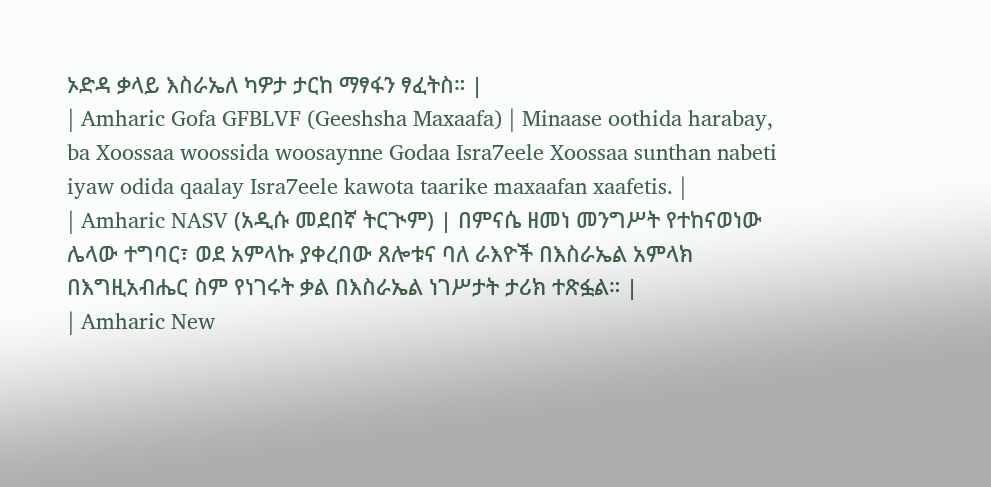ኦድዳ ቃላይ እስራኤለ ካዎታ ታርከ ማፃፋን ፃፈትስ። |
| Amharic Gofa GFBLVF (Geeshsha Maxaafa) | Minaase oothida harabay, ba Xoossaa woossida woosaynne Godaa Isra7eele Xoossaa sunthan nabeti iyaw odida qaalay Isra7eele kawota taarike maxaafan xaafetis. |
| Amharic NASV (አዲሱ መደበኛ ትርጒም) | በምናሴ ዘመነ መንግሥት የተከናወነው ሌላው ተግባር፣ ወደ አምላኩ ያቀረበው ጸሎቱና ባለ ራእዮች በእስራኤል አምላክ በእግዚአብሔር ስም የነገሩት ቃል በእስራኤል ነገሥታት ታሪክ ተጽፏል። |
| Amharic New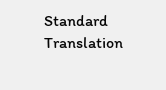Standard Translation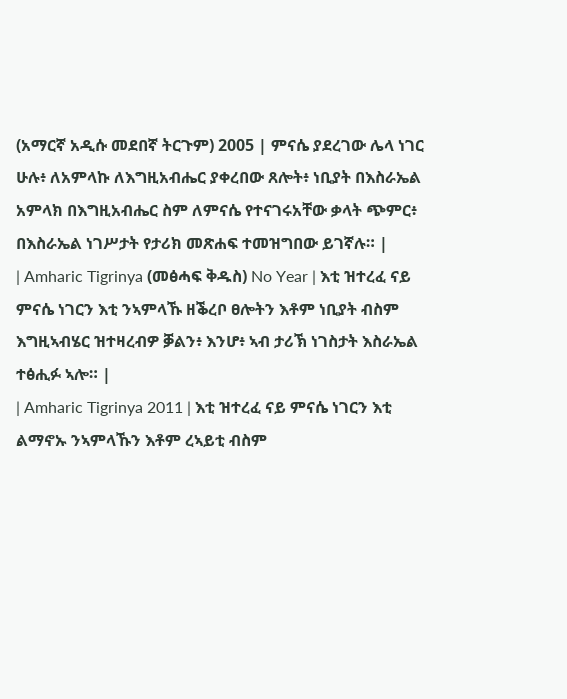(አማርኛ አዲሱ መደበኛ ትርጉም) 2005 | ምናሴ ያደረገው ሌላ ነገር ሁሉ፥ ለአምላኩ ለእግዚአብሔር ያቀረበው ጸሎት፥ ነቢያት በእስራኤል አምላክ በእግዚአብሔር ስም ለምናሴ የተናገሩአቸው ቃላት ጭምር፥ በእስራኤል ነገሥታት የታሪክ መጽሐፍ ተመዝግበው ይገኛሉ። |
| Amharic Tigrinya (መፅሓፍ ቅዱስ) No Year | እቲ ዝተረፈ ናይ ምናሴ ነገርን እቲ ንኣምላኹ ዘቕረቦ ፀሎትን እቶም ነቢያት ብስም እግዚኣብሄር ዝተዛረብዎ ቓልን፥ እንሆ፥ ኣብ ታሪኽ ነገስታት እስራኤል ተፅሒፉ ኣሎ። |
| Amharic Tigrinya 2011 | እቲ ዝተረፈ ናይ ምናሴ ነገርን እቲ ልማኖኡ ንኣምላኹን እቶም ረኣይቲ ብስም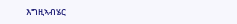እግዚኣብሄር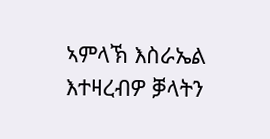ኣምላኽ እስራኤል እተዛረብዎ ቓላትን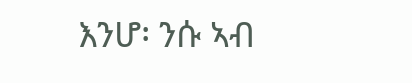እንሆ፡ ንሱ ኣብ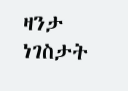ዛንታ ነገስታት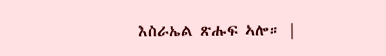እስራኤል ጽሑፍ ኣሎ። |